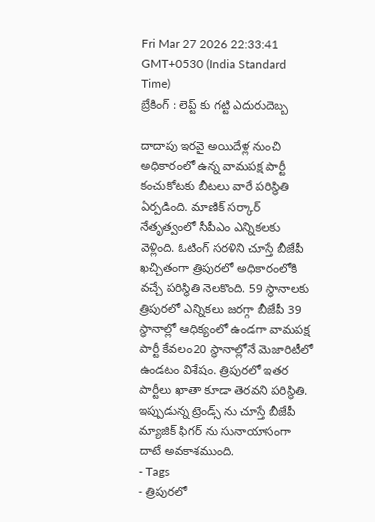Fri Mar 27 2026 22:33:41 GMT+0530 (India Standard Time)
బ్రేకింగ్ : లెప్ట్ కు గట్టి ఎదురుదెబ్బ

దాదాపు ఇరవై అయిదేళ్ల నుంచి అధికారంలో ఉన్న వామపక్ష పార్టీ కంచుకోటకు బీటలు వారే పరిస్థితి ఏర్పడింది. మాణిక్ సర్కార్ నేతృత్వంలో సీపీఎం ఎన్నికలకు వెళ్లింది. ఓటింగ్ సరళిని చూస్తే బీజేపీ ఖచ్చితంగా త్రిపురలో అధికారంలోకి వచ్చే పరిస్థితి నెలకొంది. 59 స్థానాలకు త్రిపురలో ఎన్నికలు జరగ్గా బీజేపీ 39 స్థానాల్లో ఆధిక్యంలో ఉండగా వామపక్ష పార్టీ కేవలం20 స్థానాల్లోనే మెజారిటీలో ఉండటం విశేషం. త్రిపురలో ఇతర పార్టీలు ఖాతా కూడా తెరవని పరిస్థితి. ఇప్పుడున్న ట్రెండ్స్ ను చూస్తే బీజేపీ మ్యాజిక్ ఫిగర్ ను సునాయాసంగా దాటే అవకాశముంది.
- Tags
- త్రిపురలో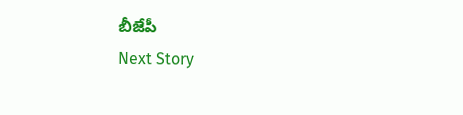బీజేపీ
Next Story